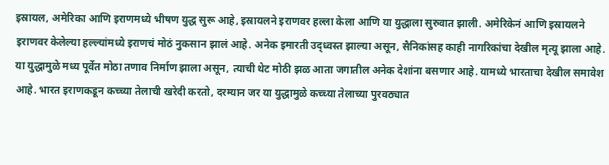इस्रायल, अमेरिका आणि इराणमध्ये भीषण युद्ध सुरू आहे, इस्रायलने इराणवर हल्ला केला आणि या युद्धाला सुरुवात झाली. अमेरिकेनं आणि इस्रायलने इराणवर केलेल्या हल्ल्यांमध्ये इराणचं मोठं नुकसान झालं आहे. अनेक इमारती उद्ध्वस्त झाल्या असून, सैनिकांसह काही नागरिकांचा देखील मृत्यू झाला आहे. या युद्धामुळे मध्य पूर्वेत मोठा तणाव निर्माण झाला असून, त्याची थेट मोठी झळ आता जगातील अनेक देशांना बसणार आहे. यामध्ये भारताचा देखील समावेश आहे. भारत इराणकडून कच्च्या तेलाची खरेदी करतो, दरम्यान जर या युद्धामुळे कच्च्या तेलाच्या पुरवठ्यात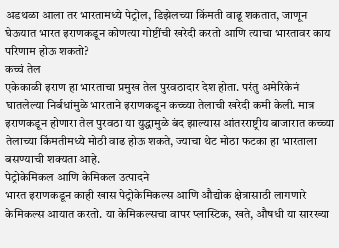अडथळा आला तर भारतामध्ये पेट्रोल, डिझेलच्या किंमती वाढू शकतात, जाणून घेऊयात भारत इराणकडून कोणत्या गोष्टींची खरेदी करतो आणि त्याचा भारतावर काय परिणाम होऊ शकतो?
कच्चं तेल
एकेकाळी इराण हा भारताचा प्रमुख तेल पुरवठादार देश होता. परंतु अमेरिकेनं घातलेल्या निर्बधांमुळे भारताने इराणकडून कच्च्या तेलाची खरेदी कमी केली. मात्र इराणकडून होणारा तेल पुरवठा या युद्धामुळे बंद झाल्यास आंतरराष्ट्रीय बाजारात कच्च्या तेलाच्या किंमतीमध्ये मोठी वाढ होऊ शकते, ज्याचा थेट मोठा फटका हा भारताला बसण्याची शक्यता आहे.
पेट्रोकेमिकल आणि केमिकल उत्पादने
भारत इराणकडून काही खास पेट्रोकेमिकल्स आणि औद्योक क्षेत्रासाठी लागणारे केमिकल्स आयात करतो. या केमिकल्सचा वापर प्लास्टिक, खते, औषधी या सारख्या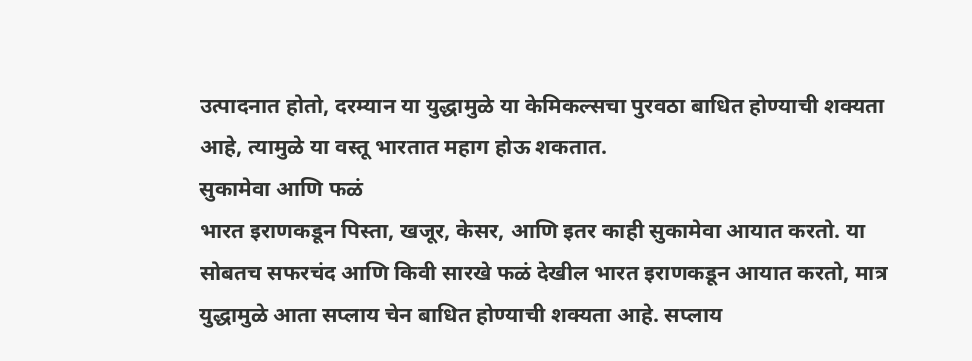उत्पादनात होतो, दरम्यान या युद्धामुळे या केमिकल्सचा पुरवठा बाधित होण्याची शक्यता आहे, त्यामुळे या वस्तू भारतात महाग होऊ शकतात.
सुकामेवा आणि फळं
भारत इराणकडून पिस्ता, खजूर, केसर, आणि इतर काही सुकामेवा आयात करतो. या सोबतच सफरचंद आणि किवी सारखे फळं देखील भारत इराणकडून आयात करतो, मात्र युद्धामुळे आता सप्लाय चेन बाधित होण्याची शक्यता आहे. सप्लाय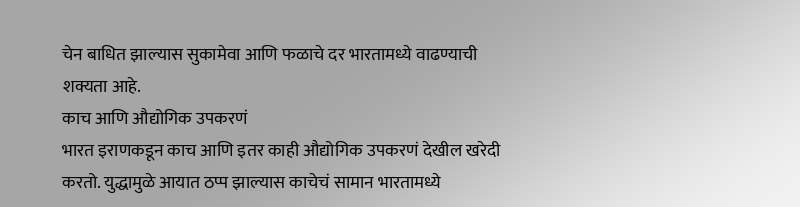चेन बाधित झाल्यास सुकामेवा आणि फळाचे दर भारतामध्ये वाढण्याची शक्यता आहे.
काच आणि औद्योगिक उपकरणं
भारत इराणकडून काच आणि इतर काही औद्योगिक उपकरणं देखील खरेदी करतो. युद्धामुळे आयात ठप्प झाल्यास काचेचं सामान भारतामध्ये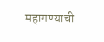महागण्याची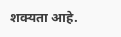शक्यता आहे.